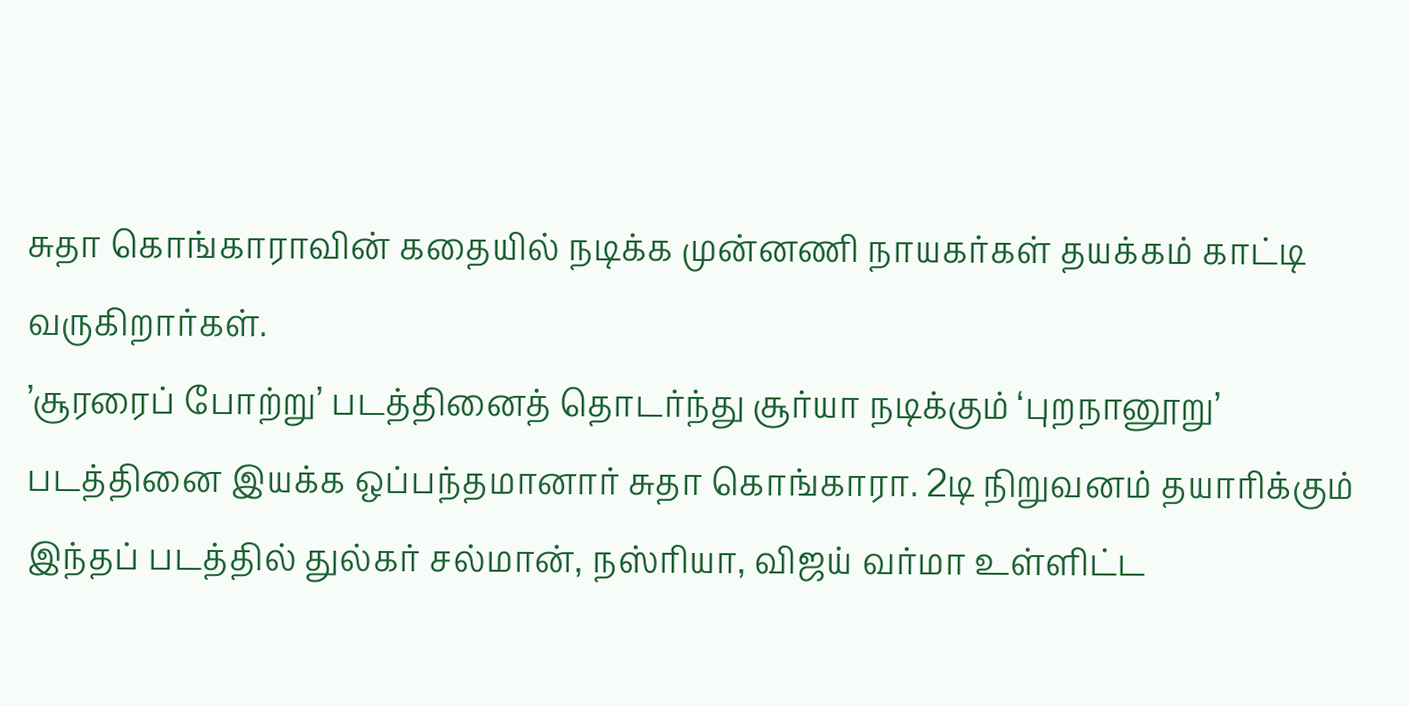சுதா கொங்காராவின் கதையில் நடிக்க முன்னணி நாயகர்கள் தயக்கம் காட்டி வருகிறார்கள்.
’சூரரைப் போற்று’ படத்தினைத் தொடர்ந்து சூர்யா நடிக்கும் ‘புறநானூறு’ படத்தினை இயக்க ஒப்பந்தமானார் சுதா கொங்காரா. 2டி நிறுவனம் தயாரிக்கும் இந்தப் படத்தில் துல்கர் சல்மான், நஸ்ரியா, விஜய் வர்மா உள்ளிட்ட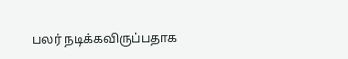பலர் நடிக்கவிருப்பதாக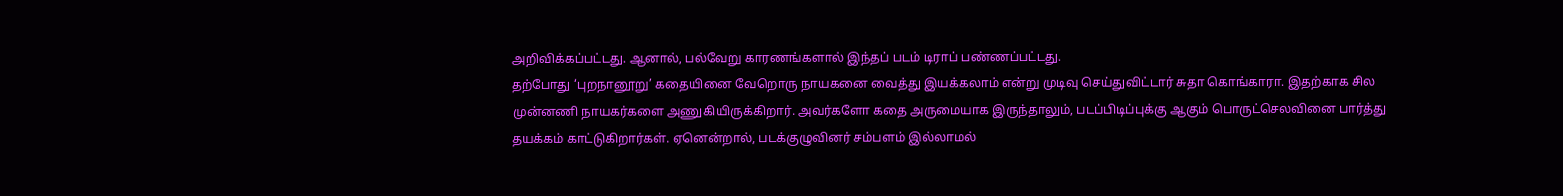அறிவிக்கப்பட்டது. ஆனால், பல்வேறு காரணங்களால் இந்தப் படம் டிராப் பண்ணப்பட்டது.
தற்போது ‘புறநானூறு’ கதையினை வேறொரு நாயகனை வைத்து இயக்கலாம் என்று முடிவு செய்துவிட்டார் சுதா கொங்காரா. இதற்காக சில முன்னணி நாயகர்களை அணுகியிருக்கிறார். அவர்களோ கதை அருமையாக இருந்தாலும், படப்பிடிப்புக்கு ஆகும் பொருட்செலவினை பார்த்து தயக்கம் காட்டுகிறார்கள். ஏனென்றால், படக்குழுவினர் சம்பளம் இல்லாமல்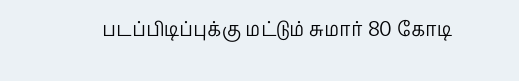படப்பிடிப்புக்கு மட்டும் சுமார் 80 கோடி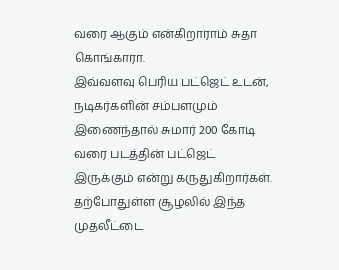வரை ஆகும் என்கிறாராம் சுதா கொங்காரா.
இவ்வளவு பெரிய பட்ஜெட் உடன், நடிகர்களின் சம்பளமும் இணைந்தால் சுமார் 200 கோடி வரை படத்தின் பட்ஜெட் இருக்கும் என்று கருதுகிறார்கள். தற்போதுள்ள சூழலில் இந்த முதலீட்டை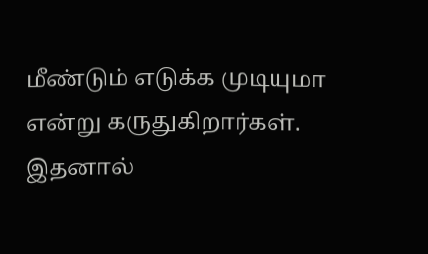மீண்டும் எடுக்க முடியுமா என்று கருதுகிறார்கள். இதனால்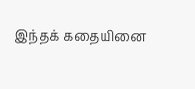இந்தக் கதையினை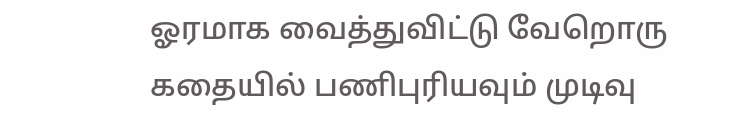ஓரமாக வைத்துவிட்டு வேறொரு கதையில் பணிபுரியவும் முடிவு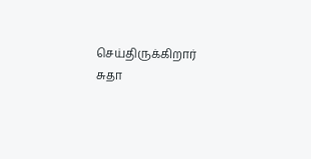செய்திருக்கிறார் சுதா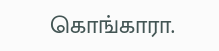கொங்காரா.